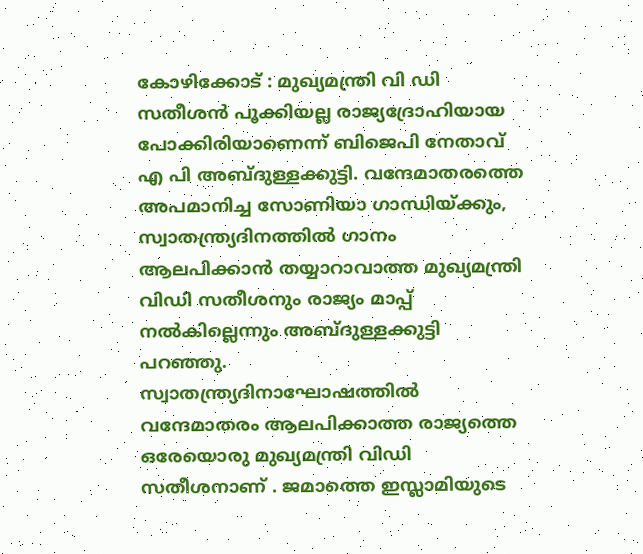കോഴിക്കോട് : മുഖ്യമന്ത്രി വി ഡി സതീശൻ പൂക്കിയല്ല രാജ്യദ്രോഹിയായ പോക്കിരിയാണെന്ന് ബിജെപി നേതാവ് എ പി അബ്ദുള്ളക്കുട്ടി. വന്ദേമാതരത്തെ അപമാനിച്ച സോണിയാ ഗാന്ധിയ്ക്കും, സ്വാതന്ത്ര്യദിനത്തിൽ ഗാനം ആലപിക്കാൻ തയ്യാറാവാത്ത മുഖ്യമന്ത്രി വിഡി സതീശനും രാജ്യം മാപ്പ് നൽകില്ലെന്നും അബ്ദുള്ളക്കുട്ടി പറഞ്ഞു.
സ്വാതന്ത്ര്യദിനാഘോഷത്തിൽ വന്ദേമാതരം ആലപിക്കാത്ത രാജ്യത്തെ ഒരേയൊരു മുഖ്യമന്ത്രി വിഡി സതീശനാണ് . ജമാത്തെ ഇസ്ലാമിയുടെ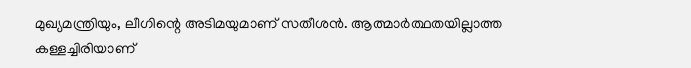മുഖ്യമന്ത്രിയും, ലീഗിന്റെ അടിമയുമാണ് സതീശൻ. ആത്മാർത്ഥതയില്ലാത്ത കള്ളച്ചിരിയാണ്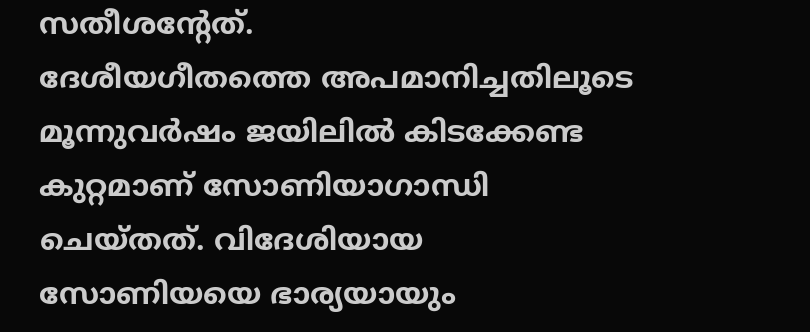സതീശന്റേത്.
ദേശീയഗീതത്തെ അപമാനിച്ചതിലൂടെ മൂന്നുവർഷം ജയിലിൽ കിടക്കേണ്ട കുറ്റമാണ് സോണിയാഗാന്ധി ചെയ്തത്. വിദേശിയായ സോണിയയെ ഭാര്യയായും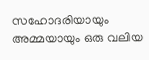സഹോദരിയായും അമ്മയായും ഒരു വലിയ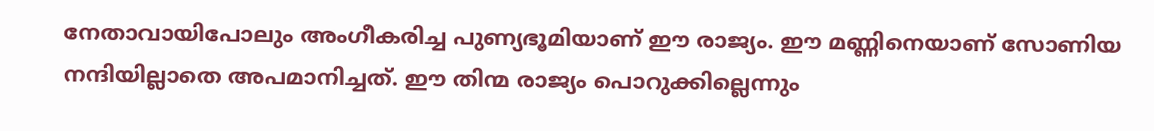നേതാവായിപോലും അംഗീകരിച്ച പുണ്യഭൂമിയാണ് ഈ രാജ്യം. ഈ മണ്ണിനെയാണ് സോണിയ നന്ദിയില്ലാതെ അപമാനിച്ചത്. ഈ തിന്മ രാജ്യം പൊറുക്കില്ലെന്നും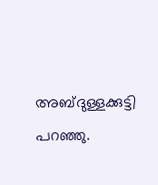അബ്ദുള്ളക്കുട്ടി പറഞ്ഞു.